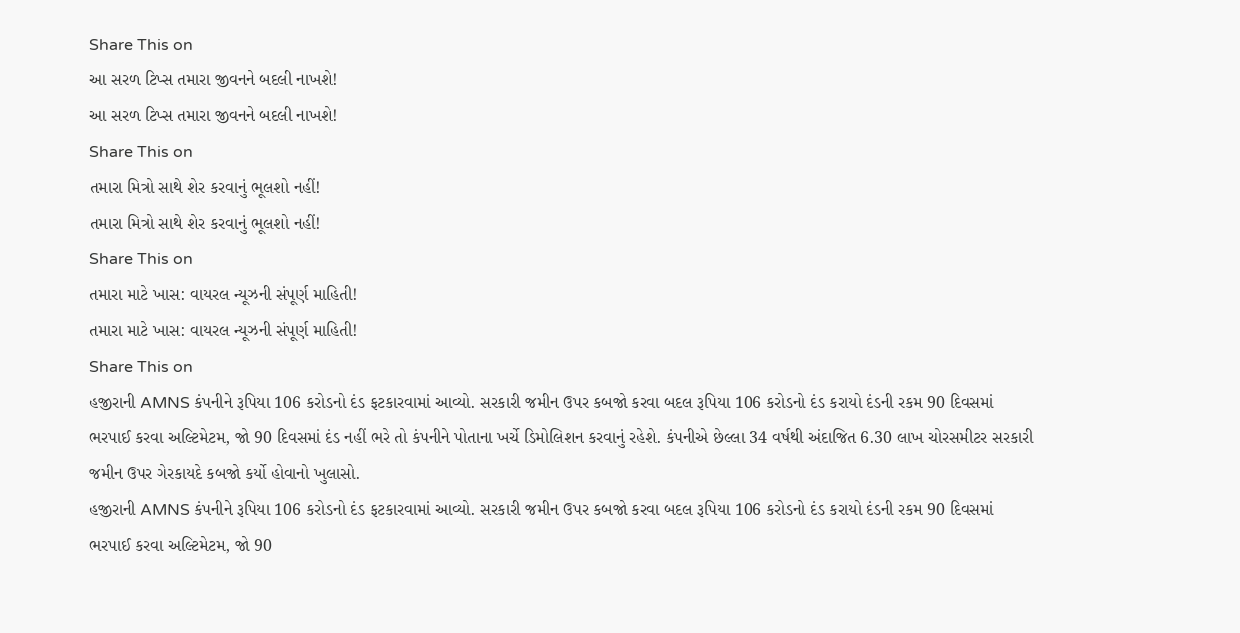Share This on
આ સરળ ટિપ્સ તમારા જીવનને બદલી નાખશે!
આ સરળ ટિપ્સ તમારા જીવનને બદલી નાખશે!
Share This on
તમારા મિત્રો સાથે શેર કરવાનું ભૂલશો નહીં!
તમારા મિત્રો સાથે શેર કરવાનું ભૂલશો નહીં!
Share This on
તમારા માટે ખાસ: વાયરલ ન્યૂઝની સંપૂર્ણ માહિતી!
તમારા માટે ખાસ: વાયરલ ન્યૂઝની સંપૂર્ણ માહિતી!
Share This on
હજીરાની AMNS કંપનીને રૂપિયા 106 કરોડનો દંડ ફટકારવામાં આવ્યો. સરકારી જમીન ઉપર કબજો કરવા બદલ રૂપિયા 106 કરોડનો દંડ કરાયો દંડની રકમ 90 દિવસમાં ભરપાઈ કરવા અલ્ટિમેટમ, જો 90 દિવસમાં દંડ નહીં ભરે તો કંપનીને પોતાના ખર્ચે ડિમોલિશન કરવાનું રહેશે. કંપનીએ છેલ્લા 34 વર્ષથી અંદાજિત 6.30 લાખ ચોરસમીટર સરકારી જમીન ઉપર ગેરકાયદે કબજો કર્યો હોવાનો ખુલાસો.
હજીરાની AMNS કંપનીને રૂપિયા 106 કરોડનો દંડ ફટકારવામાં આવ્યો. સરકારી જમીન ઉપર કબજો કરવા બદલ રૂપિયા 106 કરોડનો દંડ કરાયો દંડની રકમ 90 દિવસમાં ભરપાઈ કરવા અલ્ટિમેટમ, જો 90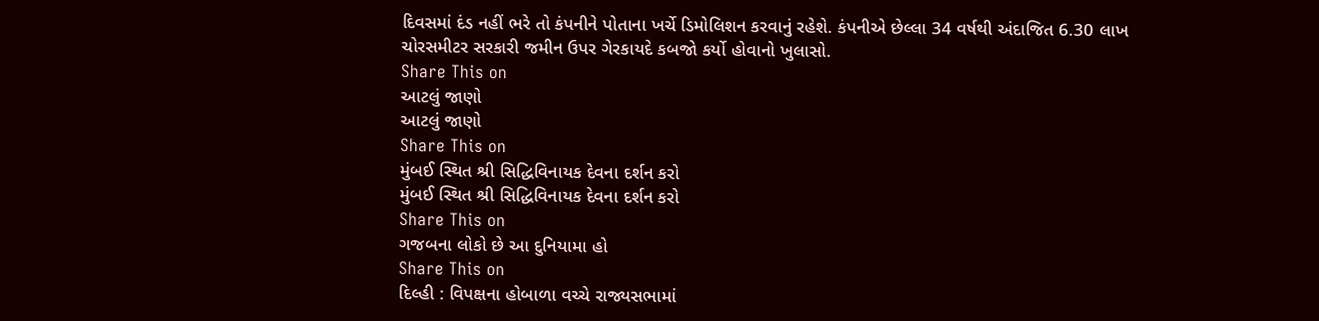દિવસમાં દંડ નહીં ભરે તો કંપનીને પોતાના ખર્ચે ડિમોલિશન કરવાનું રહેશે. કંપનીએ છેલ્લા 34 વર્ષથી અંદાજિત 6.30 લાખ ચોરસમીટર સરકારી જમીન ઉપર ગેરકાયદે કબજો કર્યો હોવાનો ખુલાસો.
Share This on
આટલું જાણો
આટલું જાણો
Share This on
મુંબઈ સ્થિત શ્રી સિદ્ધિવિનાયક દેવના દર્શન કરો
મુંબઈ સ્થિત શ્રી સિદ્ધિવિનાયક દેવના દર્શન કરો
Share This on
ગજબના લોકો છે આ દુનિયામા હો
Share This on
દિલ્હી : વિપક્ષના હોબાળા વચ્ચે રાજ્યસભામાં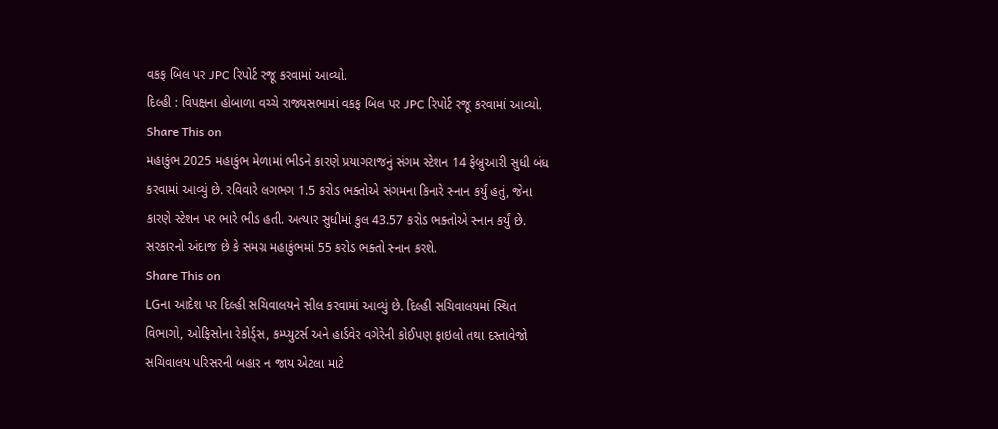વકફ બિલ પર JPC રિપોર્ટ રજૂ કરવામાં આવ્યો.
દિલ્હી : વિપક્ષના હોબાળા વચ્ચે રાજ્યસભામાં વકફ બિલ પર JPC રિપોર્ટ રજૂ કરવામાં આવ્યો.
Share This on
મહાકુંભ 2025 મહાકુંભ મેળામાં ભીડને કારણે પ્રયાગરાજનું સંગમ સ્ટેશન 14 ફેબ્રુઆરી સુધી બંધ કરવામાં આવ્યું છે. રવિવારે લગભગ 1.5 કરોડ ભક્તોએ સંગમના કિનારે સ્નાન કર્યું હતું, જેના કારણે સ્ટેશન પર ભારે ભીડ હતી. અત્યાર સુધીમાં કુલ 43.57 કરોડ ભક્તોએ સ્નાન કર્યું છે. સરકારનો અંદાજ છે કે સમગ્ર મહાકુંભમાં 55 કરોડ ભક્તો સ્નાન કરશે.
Share This on
LGના આદેશ પર દિલ્હી સચિવાલયને સીલ કરવામાં આવ્યું છે. દિલ્હી સચિવાલયમાં સ્થિત વિભાગો, ઓફિસોના રેકોર્ડ્સ, કમ્પ્યુટર્સ અને હાર્ડવેર વગેરેની કોઈપણ ફાઇલો તથા દસ્તાવેજો સચિવાલય પરિસરની બહાર ન જાય એટલા માટે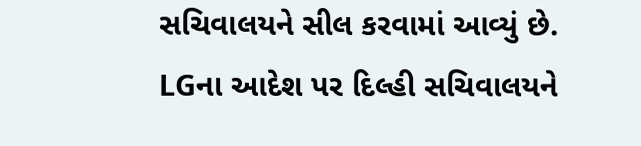સચિવાલયને સીલ કરવામાં આવ્યું છે.
LGના આદેશ પર દિલ્હી સચિવાલયને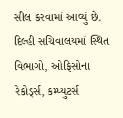સીલ કરવામાં આવ્યું છે. દિલ્હી સચિવાલયમાં સ્થિત વિભાગો, ઓફિસોના રેકોર્ડ્સ, કમ્પ્યુટર્સ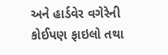અને હાર્ડવેર વગેરેની કોઈપણ ફાઇલો તથા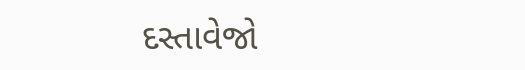દસ્તાવેજો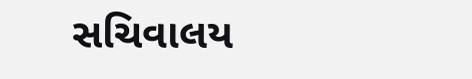સચિવાલય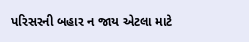પરિસરની બહાર ન જાય એટલા માટે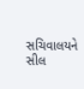સચિવાલયને સીલ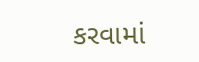કરવામાં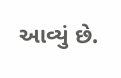આવ્યું છે.